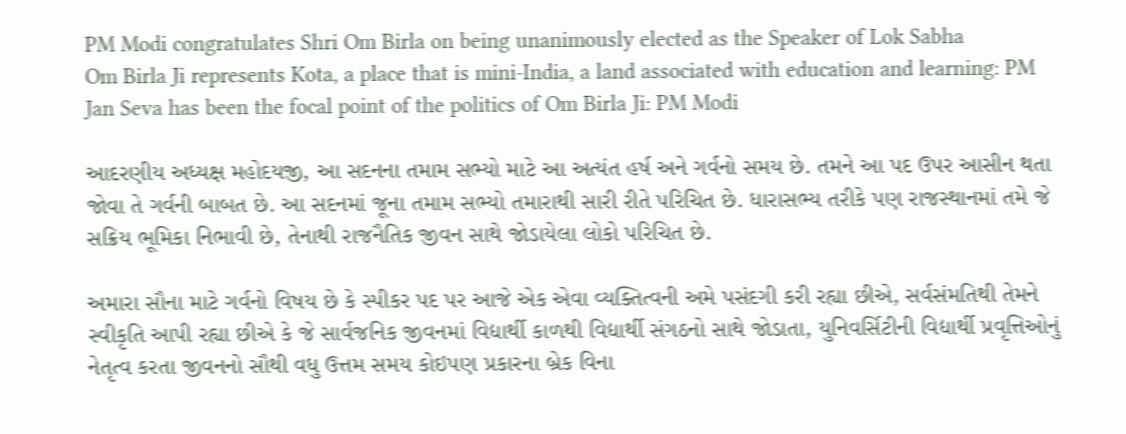PM Modi congratulates Shri Om Birla on being unanimously elected as the Speaker of Lok Sabha
Om Birla Ji represents Kota, a place that is mini-India, a land associated with education and learning: PM
Jan Seva has been the focal point of the politics of Om Birla Ji: PM Modi

આદરણીય અધ્યક્ષ મહોદયજી, આ સદનના તમામ સભ્યો માટે આ અત્યંત હર્ષ અને ગર્વનો સમય છે. તમને આ પદ ઉપર આસીન થતા જોવા તે ગર્વની બાબત છે. આ સદનમાં જૂના તમામ સભ્યો તમારાથી સારી રીતે પરિચિત છે. ધારાસભ્ય તરીકે પણ રાજસ્થાનમાં તમે જે સક્રિય ભૂમિકા નિભાવી છે, તેનાથી રાજનૈતિક જીવન સાથે જોડાયેલા લોકો પરિચિત છે.

અમારા સૌના માટે ગર્વનો વિષય છે કે સ્પીકર પદ પર આજે એક એવા વ્યક્તિત્વની અમે પસંદગી કરી રહ્યા છીએ, સર્વસંમતિથી તેમને સ્વીકૃતિ આપી રહ્યા છીએ કે જે સાર્વજનિક જીવનમાં વિદ્યાર્થી કાળથી વિદ્યાર્થી સંગઠનો સાથે જોડાતા, યુનિવર્સિટીની વિદ્યાર્થી પ્રવૃત્તિઓનું નેતૃત્વ કરતા જીવનનો સૌથી વધુ ઉત્તમ સમય કોઇપણ પ્રકારના બ્રેક વિના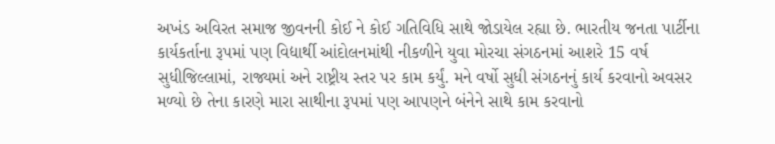અખંડ અવિરત સમાજ જીવનની કોઈ ને કોઈ ગતિવિધિ સાથે જોડાયેલ રહ્યા છે. ભારતીય જનતા પાર્ટીના કાર્યકર્તાના રૂપમાં પણ વિદ્યાર્થી આંદોલનમાંથી નીકળીને યુવા મોરચા સંગઠનમાં આશરે 15 વર્ષ સુધીજિલ્લામાં, રાજ્યમાં અને રાષ્ટ્રીય સ્તર પર કામ કર્યું. મને વર્ષો સુધી સંગઠનનું કાર્ય કરવાનો અવસર મળ્યો છે તેના કારણે મારા સાથીના રૂપમાં પણ આપણને બંનેને સાથે કામ કરવાનો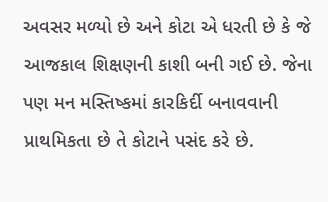અવસર મળ્યો છે અને કોટા એ ધરતી છે કે જે આજકાલ શિક્ષણની કાશી બની ગઈ છે. જેના પણ મન મસ્તિષ્કમાં કારકિર્દી બનાવવાની પ્રાથમિકતા છે તે કોટાને પસંદ કરે છે.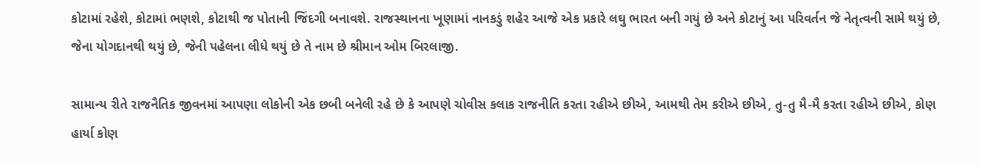કોટામાં રહેશે, કોટામાં ભણશે, કોટાથી જ પોતાની જિંદગી બનાવશે. રાજસ્થાનના ખૂણામાં નાનકડું શહેર આજે એક પ્રકારે લઘુ ભારત બની ગયું છે અને કોટાનું આ પરિવર્તન જે નેતૃત્વની સામે થયું છે, જેના યોગદાનથી થયું છે, જેની પહેલના લીધે થયું છે તે નામ છે શ્રીમાન ઓમ બિરલાજી.

સામાન્ય રીતે રાજનૈતિક જીવનમાં આપણા લોકોની એક છબી બનેલી રહે છે કે આપણે ચોવીસ કલાક રાજનીતિ કરતા રહીએ છીએ, આમથી તેમ કરીએ છીએ, તુ-તુ મૈ-મૈ કરતા રહીએ છીએ, કોણ હાર્યા કોણ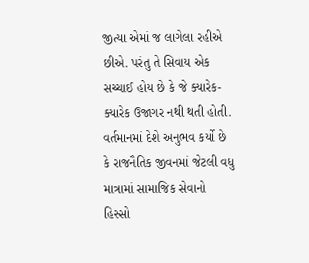જીત્યા એમાં જ લાગેલા રહીએ છીએ. પરંતુ તે સિવાય એક સચ્ચાઈ હોય છે કે જે ક્યારેક-ક્યારેક ઉજાગર નથી થતી હોતી. વર્તમાનમાં દેશે અનુભવ કર્યો છે કે રાજનૈતિક જીવનમાં જેટલી વધુ માત્રામાં સામાજિક સેવાનો હિસ્સો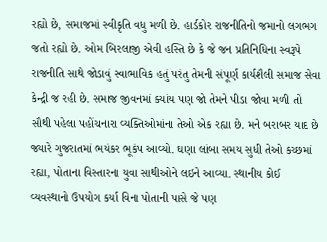રહ્યો છે, સમાજમાં સ્વીકૃતિ વધુ મળી છે. હાર્ડકોર રાજનીતિનો જમાનો લગભગ જતો રહ્યો છે. ઓમ બિરલાજી એવી હસ્તિ છે કે જે જન પ્રતિનિધિના સ્વરૂપે રાજનીતિ સાથે જોડાવું સ્વાભાવિક હતું પરંતુ તેમની સંપૂર્ણ કાર્યશૈલી સમાજ સેવા કેન્દ્રી જ રહી છે. સમાજ જીવનમાં ક્યાંય પણ જો તેમને પીડા જોવા મળી તો સૌથી પહેલા પહોંચનારા વ્યક્તિઓમાંના તેઓ એક રહ્યા છે. મને બરાબર યાદ છે જ્યારે ગુજરાતમાં ભયંકર ભૂકંપ આવ્યો. ઘણા લાંબા સમય સુધી તેઓ કચ્છમાં રહ્યા, પોતાના વિસ્તારના યુવા સાથીઓને લઇને આવ્યા. સ્થાનીય કોઈ વ્યવસ્થાનો ઉપયોગ કર્યા વિના પોતાની પાસે જે પણ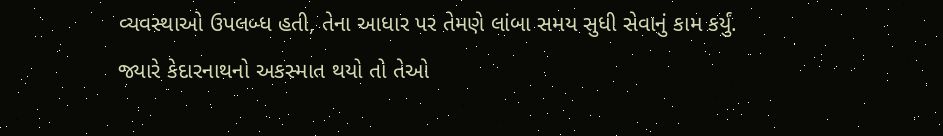વ્યવસ્થાઓ ઉપલબ્ધ હતી, તેના આધાર પર તેમણે લાંબા સમય સુધી સેવાનું કામ કર્યું. જ્યારે કેદારનાથનો અકસ્માત થયો તો તેઓ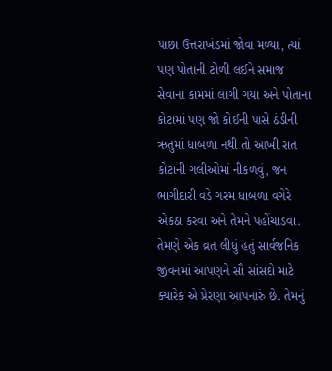પાછા ઉત્તરાખંડમાં જોવા મળ્યા, ત્યાં પણ પોતાની ટોળી લઈને સમાજ સેવાના કામમાં લાગી ગયા અને પોતાના કોટામાં પણ જો કોઈની પાસે ઠંડીની ઋતુમાં ધાબળા નથી તો આખી રાત કોટાની ગલીઓમાં નીકળવું, જન ભાગીદારી વડે ગરમ ધાબળા વગેરે એકઠા કરવા અને તેમને પહોંચાડવા. તેમણે એક વ્રત લીધું હતું સાર્વજનિક જીવનમાં આપણને સૌ સાંસદો માટે ક્યારેક એ પ્રેરણા આપનારું છે. તેમનું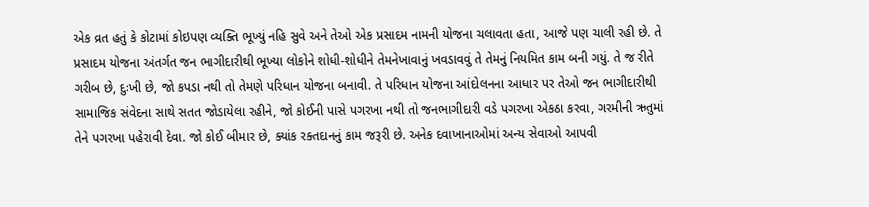એક વ્રત હતું કે કોટામાં કોઇપણ વ્યક્તિ ભૂખ્યું નહિ સુવે અને તેઓ એક પ્રસાદમ નામની યોજના ચલાવતા હતા, આજે પણ ચાલી રહી છે. તે પ્રસાદમ યોજના અંતર્ગત જન ભાગીદારીથી ભૂખ્યા લોકોને શોધી-શોધીને તેમનેખાવાનું ખવડાવવું તે તેમનું નિયમિત કામ બની ગયું. તે જ રીતે ગરીબ છે, દુઃખી છે, જો કપડા નથી તો તેમણે પરિધાન યોજના બનાવી. તે પરિધાન યોજના આંદોલનના આધાર પર તેઓ જન ભાગીદારીથી સામાજિક સંવેદના સાથે સતત જોડાયેલા રહીને, જો કોઈની પાસે પગરખા નથી તો જનભાગીદારી વડે પગરખા એકઠા કરવા, ગરમીની ઋતુમાં તેને પગરખા પહેરાવી દેવા. જો કોઈ બીમાર છે, ક્યાંક રક્તદાનનું કામ જરૂરી છે. અનેક દવાખાનાઓમાં અન્ય સેવાઓ આપવી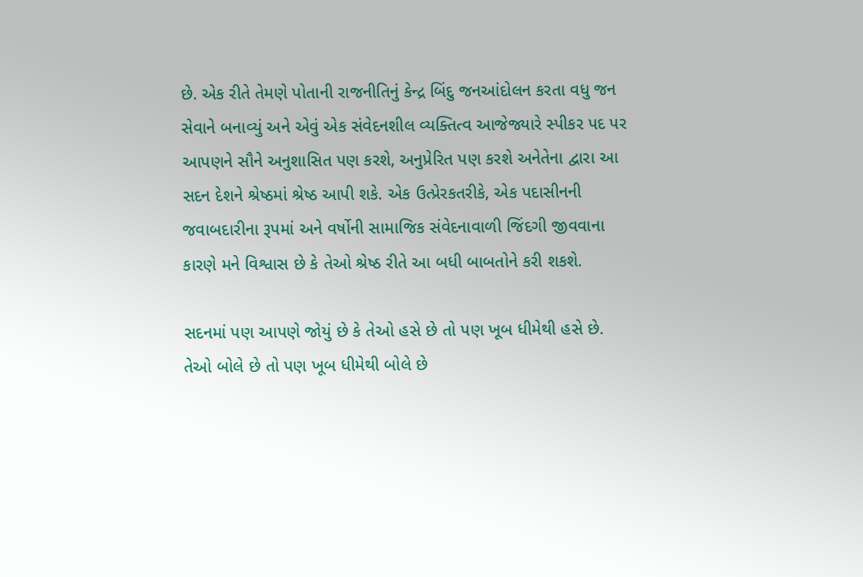છે. એક રીતે તેમણે પોતાની રાજનીતિનું કેન્દ્ર બિંદુ જનઆંદોલન કરતા વધુ જન સેવાને બનાવ્યું અને એવું એક સંવેદનશીલ વ્યક્તિત્વ આજેજ્યારે સ્પીકર પદ પર આપણને સૌને અનુશાસિત પણ કરશે, અનુપ્રેરિત પણ કરશે અનેતેના દ્વારા આ સદન દેશને શ્રેષ્ઠમાં શ્રેષ્ઠ આપી શકે. એક ઉત્પ્રેરકતરીકે, એક પદાસીનની જવાબદારીના રૂપમાં અને વર્ષોની સામાજિક સંવેદનાવાળી જિંદગી જીવવાના કારણે મને વિશ્વાસ છે કે તેઓ શ્રેષ્ઠ રીતે આ બધી બાબતોને કરી શકશે.

સદનમાં પણ આપણે જોયું છે કે તેઓ હસે છે તો પણ ખૂબ ધીમેથી હસે છે. તેઓ બોલે છે તો પણ ખૂબ ધીમેથી બોલે છે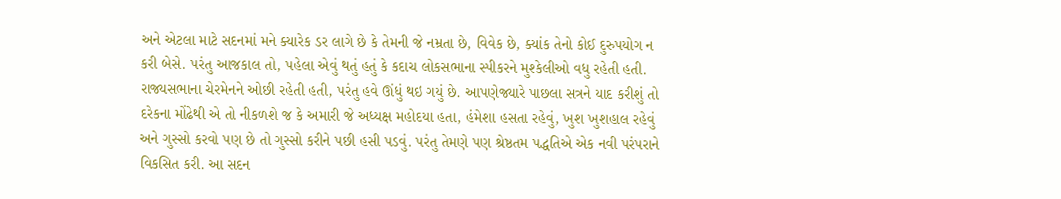અને એટલા માટે સદનમાં મને ક્યારેક ડર લાગે છે કે તેમની જે નમ્રતા છે, વિવેક છે, ક્યાંક તેનો કોઈ દુરુપયોગ ન કરી બેસે. પરંતુ આજકાલ તો, પહેલા એવું થતું હતું કે કદાચ લોકસભાના સ્પીકરને મુશ્કેલીઓ વધુ રહેતી હતી. રાજ્યસભાના ચેરમેનને ઓછી રહેતી હતી, પરંતુ હવે ઊંધું થઇ ગયું છે. આપણેજ્યારે પાછલા સત્રને યાદ કરીશું તો દરેકના મોંઢેથી એ તો નીકળશે જ કે અમારી જે અધ્યક્ષ મહોદયા હતા, હંમેશા હસતા રહેવું, ખુશ ખુશહાલ રહેવું અને ગુસ્સો કરવો પણ છે તો ગુસ્સો કરીને પછી હસી પડવું. પરંતુ તેમણે પણ શ્રેષ્ઠતમ પદ્ધતિએ એક નવી પરંપરાને વિકસિત કરી. આ સદન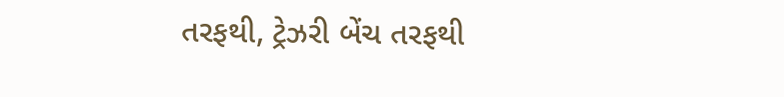તરફથી, ટ્રેઝરી બેંચ તરફથી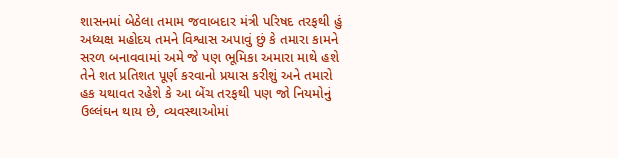શાસનમાં બેઠેલા તમામ જવાબદાર મંત્રી પરિષદ તરફથી હું અધ્યક્ષ મહોદય તમને વિશ્વાસ અપાવું છું કે તમારા કામને સરળ બનાવવામાં અમે જે પણ ભૂમિકા અમારા માથે હશે તેને શત પ્રતિશત પૂર્ણ કરવાનો પ્રયાસ કરીશું અને તમારો હક યથાવત રહેશે કે આ બેંચ તરફથી પણ જો નિયમોનું ઉલ્લંઘન થાય છે, વ્યવસ્થાઓમાં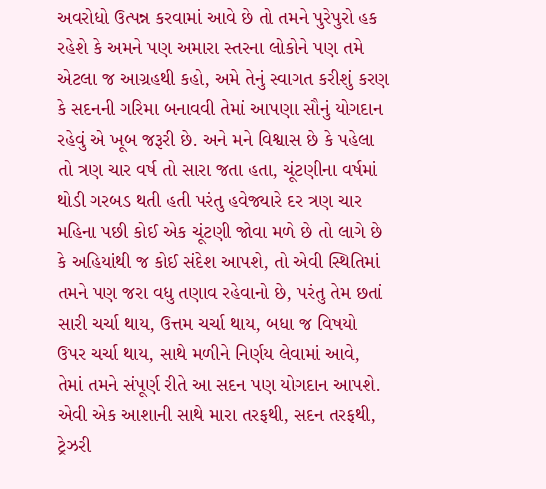અવરોધો ઉત્પન્ન કરવામાં આવે છે તો તમને પુરેપુરો હક રહેશે કે અમને પણ અમારા સ્તરના લોકોને પણ તમે એટલા જ આગ્રહથી કહો, અમે તેનું સ્વાગત કરીશું કરણ કે સદનની ગરિમા બનાવવી તેમાં આપણા સૌનું યોગદાન રહેવું એ ખૂબ જરૂરી છે. અને મને વિશ્વાસ છે કે પહેલા તો ત્રણ ચાર વર્ષ તો સારા જતા હતા, ચૂંટણીના વર્ષમાં થોડી ગરબડ થતી હતી પરંતુ હવેજ્યારે દર ત્રણ ચાર મહિના પછી કોઈ એક ચૂંટણી જોવા મળે છે તો લાગે છે કે અહિયાંથી જ કોઈ સંદેશ આપશે, તો એવી સ્થિતિમાં તમને પણ જરા વધુ તણાવ રહેવાનો છે, પરંતુ તેમ છતાં સારી ચર્ચા થાય, ઉત્તમ ચર્ચા થાય, બધા જ વિષયો ઉપર ચર્ચા થાય, સાથે મળીને નિર્ણય લેવામાં આવે, તેમાં તમને સંપૂર્ણ રીતે આ સદન પણ યોગદાન આપશે. એવી એક આશાની સાથે મારા તરફથી, સદન તરફથી, ટ્રેઝરી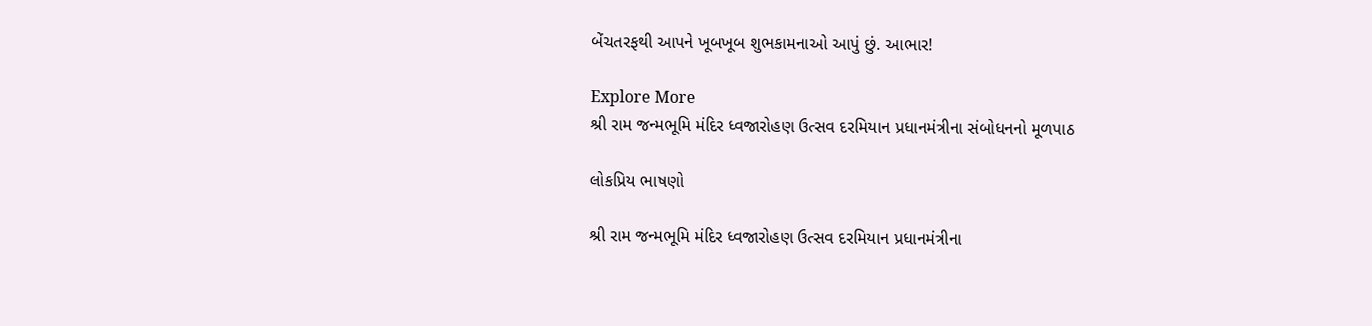બેંચતરફથી આપને ખૂબખૂબ શુભકામનાઓ આપું છું. આભાર!

Explore More
શ્રી રામ જન્મભૂમિ મંદિર ધ્વજારોહણ ઉત્સવ દરમિયાન પ્રધાનમંત્રીના સંબોધનનો મૂળપાઠ

લોકપ્રિય ભાષણો

શ્રી રામ જન્મભૂમિ મંદિર ધ્વજારોહણ ઉત્સવ દરમિયાન પ્રધાનમંત્રીના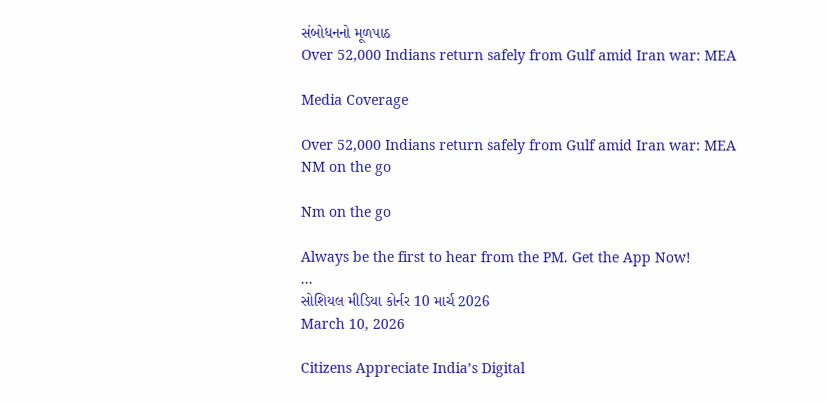સંબોધનનો મૂળપાઠ
Over 52,000 Indians return safely from Gulf amid Iran war: MEA

Media Coverage

Over 52,000 Indians return safely from Gulf amid Iran war: MEA
NM on the go

Nm on the go

Always be the first to hear from the PM. Get the App Now!
...
સોશિયલ મીડિયા કોર્નર 10 માર્ચ 2026
March 10, 2026

Citizens Appreciate India’s Digital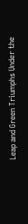Leap and Green Triumphs Under the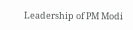Leadership of PM Modi